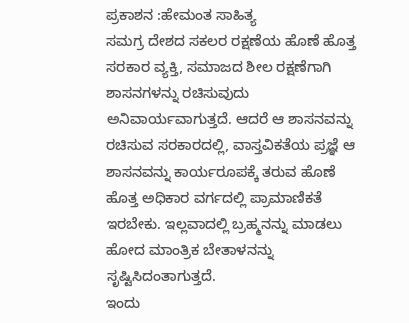ಪ್ರಕಾಶನ :ಹೇಮಂತ ಸಾಹಿತ್ಯ
ಸಮಗ್ರ ದೇಶದ ಸಕಲರ ರಕ್ಷಣೆಯ ಹೊಣೆ ಹೊತ್ತ ಸರಕಾರ ವ್ಯಕ್ತಿ, ಸಮಾಜದ ಶೀಲ ರಕ್ಷಣೆಗಾಗಿ ಶಾಸನಗಳನ್ನು ರಚಿಸುವುದು ಅನಿವಾರ್ಯವಾಗುತ್ತದೆ. ಆದರೆ ಆ ಶಾಸನವನ್ನು ರಚಿಸುವ ಸರಕಾರದಲ್ಲಿ, ವಾಸ್ತವಿಕತೆಯ ಪ್ರಜ್ಞೆ ಆ ಶಾಸನವನ್ನು ಕಾರ್ಯರೂಪಕ್ಕೆ ತರುವ ಹೊಣೆ ಹೊತ್ತ ಅಧಿಕಾರ ವರ್ಗದಲ್ಲಿ ಪ್ರಾಮಾಣಿಕತೆ ಇರಬೇಕು. ಇಲ್ಲವಾದಲ್ಲಿ ಬ್ರಹ್ಮನನ್ನು ಮಾಡಲು ಹೋದ ಮಾಂತ್ರಿಕ ಬೇತಾಳನನ್ನು ಸೃಷ್ಟಿಸಿದಂತಾಗುತ್ತದೆ.
ಇಂದು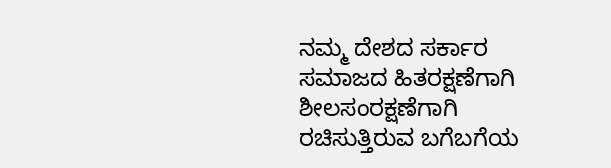ನಮ್ಮ ದೇಶದ ಸರ್ಕಾರ ಸಮಾಜದ ಹಿತರಕ್ಷಣೆಗಾಗಿ ಶೀಲಸಂರಕ್ಷಣೆಗಾಗಿ ರಚಿಸುತ್ತಿರುವ ಬಗೆಬಗೆಯ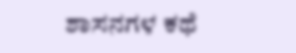ಶಾಸನಗಳ ಕಥೆ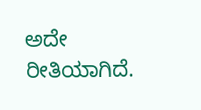ಅದೇ ರೀತಿಯಾಗಿದೆ.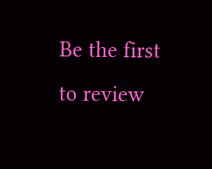Be the first to review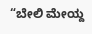“ಬೇಲಿ ಮೇಯ್ದ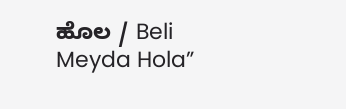ಹೊಲ / Beli Meyda Hola”